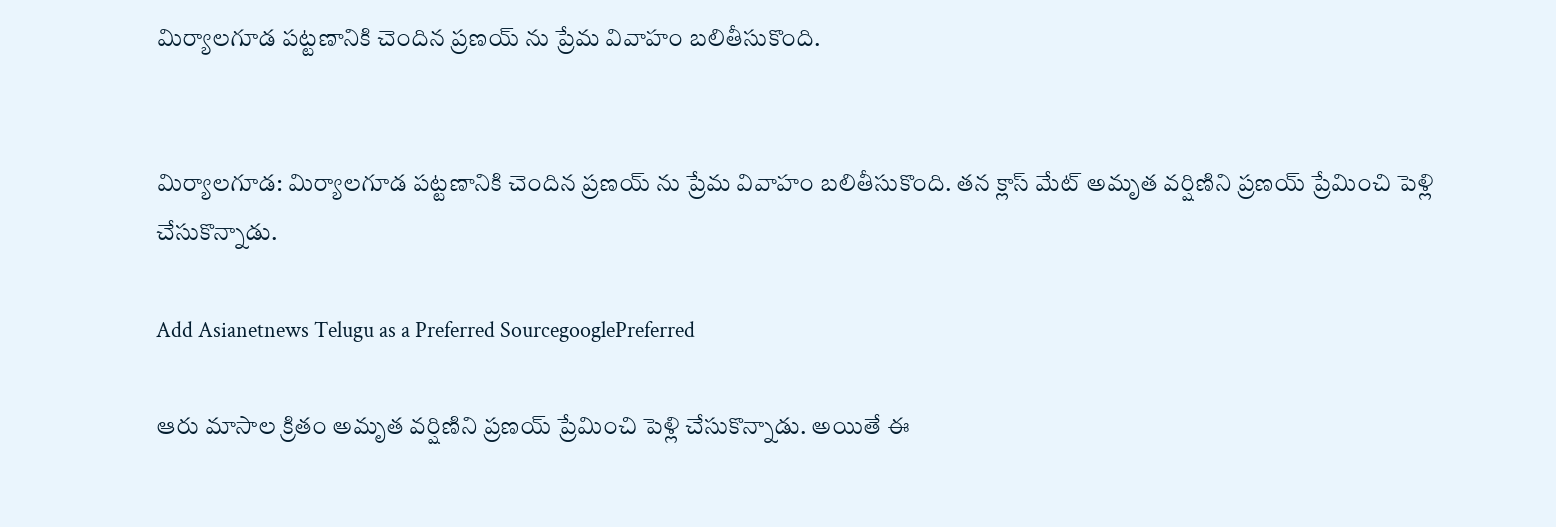మిర్యాలగూడ పట్టణానికి చెందిన ప్రణయ్ ను ప్రేమ వివాహం బలితీసుకొంది.


మిర్యాలగూడ: మిర్యాలగూడ పట్టణానికి చెందిన ప్రణయ్ ను ప్రేమ వివాహం బలితీసుకొంది. తన క్లాస్ మేట్ అమృత వర్షిణిని ప్రణయ్ ప్రేమించి పెళ్లి చేసుకొన్నాడు.

Add Asianetnews Telugu as a Preferred SourcegooglePreferred

ఆరు మాసాల క్రితం అమృత వర్షిణిని ప్రణయ్ ప్రేమించి పెళ్లి చేసుకొన్నాడు. అయితే ఈ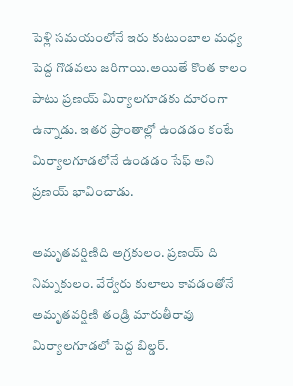పెళ్లి సమయంలోనే ఇరు కుటుంబాల మధ్య పెద్ద గొడవలు జరిగాయి.అయితే కొంత కాలం పాటు ప్రణయ్ మిర్యాలగూడకు దూరంగా ఉన్నాడు. ఇతర ప్రాంతాల్లో ఉండడం కంటే మిర్యాలగూడలోనే ఉండడం సేఫ్ అని ప్రణయ్ భావించాడు.

అమృతవర్షిణిది అగ్రకులం. ప్రణయ్ ది నిమ్నకులం. వేర్వేరు కులాలు కావడంతోనే అమృతవర్షిణి తండ్రి మారుతీరావు మిర్యాలగూడలో పెద్ద బిల్డర్.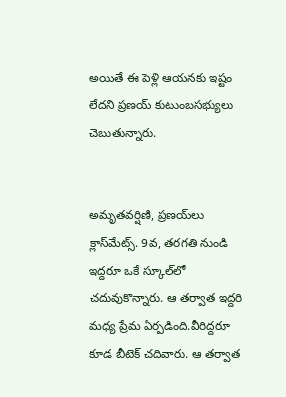అయితే ఈ పెళ్లి ఆయనకు ఇష్టం లేదని ప్రణయ్ కుటుంబసభ్యులు చెబుతున్నారు.


అమృతవర్షిణి, ప్రణయ్‌లు క్లాస్‌మేట్స్. 9వ, తరగతి నుండి ఇద్దరూ ఒకే స్కూల్‌లో చదువుకొన్నారు. ఆ తర్వాత ఇద్దరి మధ్య ప్రేమ ఏర్పడింది.వీరిద్దరూ కూడ బీటెక్ చదివారు. ఆ తర్వాత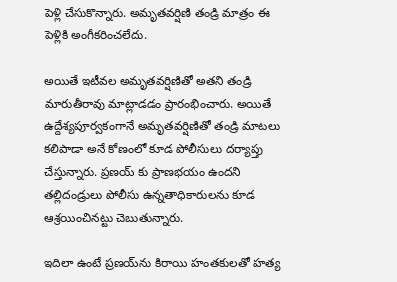పెళ్లి చేసుకొన్నారు. అమృతవర్షిణి తండ్రి మాత్రం ఈ పెళ్లికి అంగీకరించలేదు.

అయితే ఇటీవల అమృతవర్షిణితో అతని తండ్రి మారుతీరావు మాట్లాడడం ప్రారంభించారు. అయితే ఉద్దేశ్యపూర్వకంగానే అమృతవర్షిణితో తండ్రి మాటలు కలిపాడా అనే కోణంలో కూడ పోలీసులు దర్యాప్తు చేస్తున్నారు. ప్రణయ్ కు ప్రాణభయం ఉందని తల్లిదండ్రులు పోలీసు ఉన్నతాధికారులను కూడ ఆశ్రయించినట్టు చెబుతున్నారు.

ఇదిలా ఉంటే ప్రణయ్‌ను కిరాయి హంతకులతో హత్య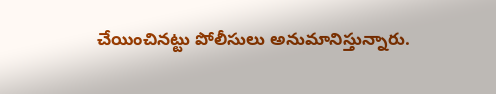చేయించినట్టు పోలీసులు అనుమానిస్తున్నారు.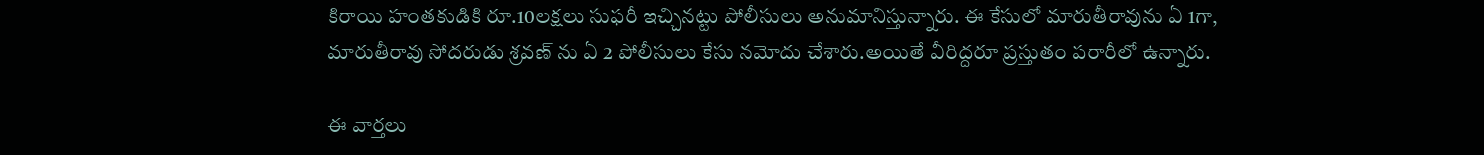కిరాయి హంతకుడికి రూ.10లక్షలు సుఫరీ ఇచ్చినట్టు పోలీసులు అనుమానిస్తున్నారు. ఈ కేసులో మారుతీరావును ఏ 1గా, మారుతీరావు సోదరుడు శ్రవణ్ ను ఏ 2 పోలీసులు కేసు నమోదు చేశారు.అయితే వీరిద్దరూ ప్రస్తుతం పరారీలో ఉన్నారు.

ఈ వార్తలు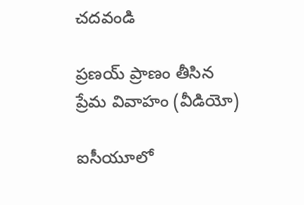చదవండి

ప్రణయ్ ప్రాణం తీసిన ప్రేమ వివాహం (వీడియో)

ఐసీయూ‌లో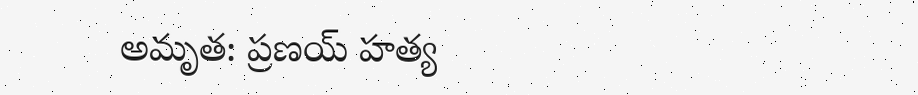అమృత: ప్రణయ్ హత్య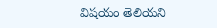విషయం తెలియని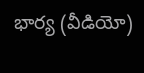భార్య (వీడియో)